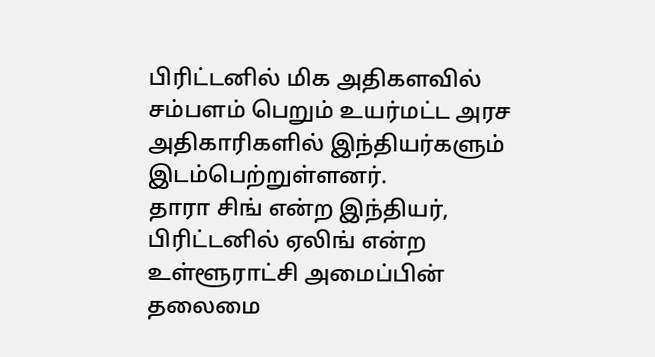பிரிட்டனில் மிக அதிகளவில் சம்பளம் பெறும் உயர்மட்ட அரச அதிகாரிகளில் இந்தியர்களும் இடம்பெற்றுள்ளனர்.
தாரா சிங் என்ற இந்தியர், பிரிட்டனில் ஏலிங் என்ற உள்ளூராட்சி அமைப்பின் தலைமை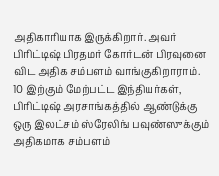அதிகாரியாக இருக்கிறார். அவர் பிரிட்டிஷ் பிரதமர் கோர்டன் பிரவுனை விட அதிக சம்பளம் வாங்குகிறாராம்.
10 இற்கும் மேற்பட்ட இந்தியர்கள், பிரிட்டிஷ் அரசாங்கத்தில் ஆண்டுக்கு ஒரு இலட்சம் ஸ்ரேலிங் பவுண்ஸுக்கும் அதிகமாக சம்பளம்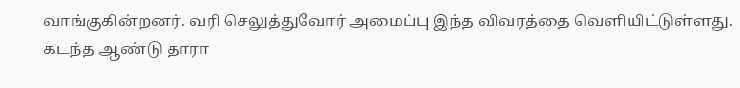வாங்குகின்றனர். வரி செலுத்துவோர் அமைப்பு இந்த விவரத்தை வெளியிட்டுள்ளது.
கடந்த ஆண்டு தாரா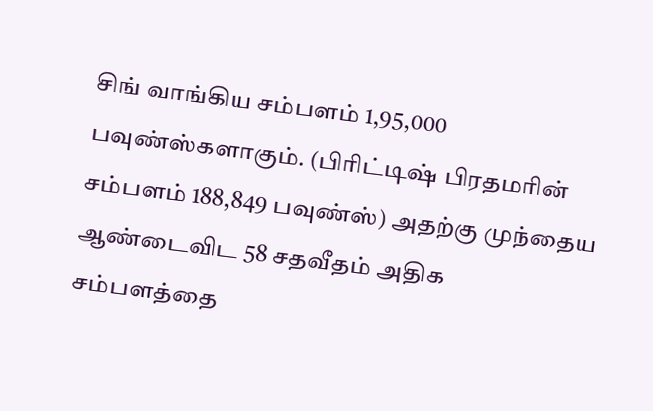சிங் வாங்கிய சம்பளம் 1,95,000 பவுண்ஸ்களாகும். (பிரிட்டிஷ் பிரதமரின் சம்பளம் 188,849 பவுண்ஸ்) அதற்கு முந்தைய ஆண்டைவிட 58 சதவீதம் அதிக சம்பளத்தை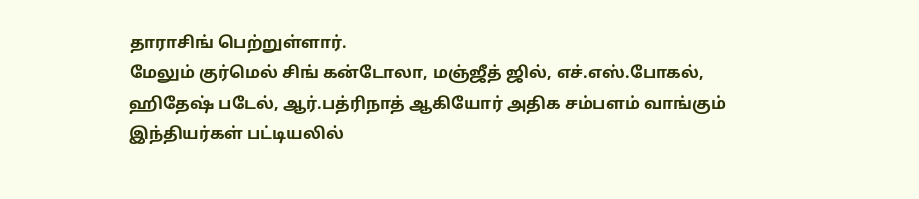தாராசிங் பெற்றுள்ளார்.
மேலும் குர்மெல் சிங் கன்டோலா, மஞ்ஜீத் ஜில், எச்.எஸ்.போகல், ஹிதேஷ் படேல், ஆர்.பத்ரிநாத் ஆகியோர் அதிக சம்பளம் வாங்கும் இந்தியர்கள் பட்டியலில்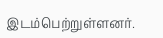இடம்பெற்றுள்ளனர்.